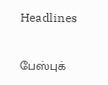Headlines

பேஸ்புக்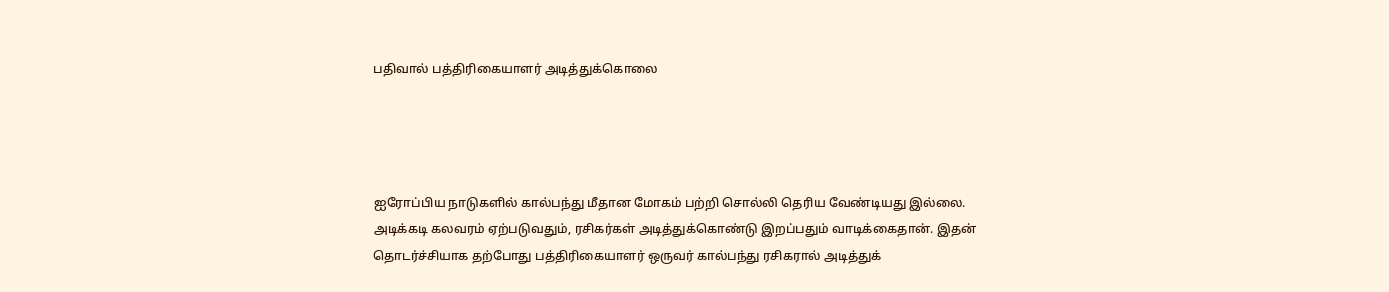பதிவால் பத்திரிகையாளர் அடித்துக்கொலை




ஐரோப்பிய நாடுகளில் கால்பந்து மீதான மோகம் பற்றி சொல்லி தெரிய வேண்டியது இல்லை. அடிக்கடி கலவரம் ஏற்படுவதும், ரசிகர்கள் அடித்துக்கொண்டு இறப்பதும் வாடிக்கைதான். இதன் தொடர்ச்சியாக தற்போது பத்திரிகையாளர் ஒருவர் கால்பந்து ரசிகரால் அடித்துக்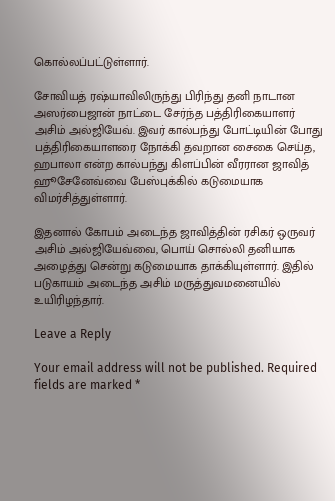கொல்லப்பட்டுள்ளார்.

சோவியத் ரஷ்யாவிலிருந்து பிரிந்து தனி நாடான அஸர்பைஜான் நாட்டை சேர்ந்த பத்திரிகையாளர் அசிம் அல்ஜியேவ். இவர் கால்பந்து போட்டியின் போது பத்திரிகையாளரை நோக்கி தவறான சைகை செய்த, ஹபாலா என்ற கால்பந்து கிளப்பின் வீரரான ஜாவித் ஹூசேனேவ்வை பேஸ்புக்கில் கடுமையாக விமர்சித்துள்ளார்.

இதனால் கோபம் அடைந்த ஜாவித்தின் ரசிகர் ஒருவர் அசிம் அல்ஜியேவ்வை, பொய் சொல்லி தனியாக அழைத்து சென்று கடுமையாக தாக்கியுள்ளார். இதில் படுகாயம் அடைந்த அசிம் மருத்துவமனையில் உயிரிழந்தார்.

Leave a Reply

Your email address will not be published. Required fields are marked *